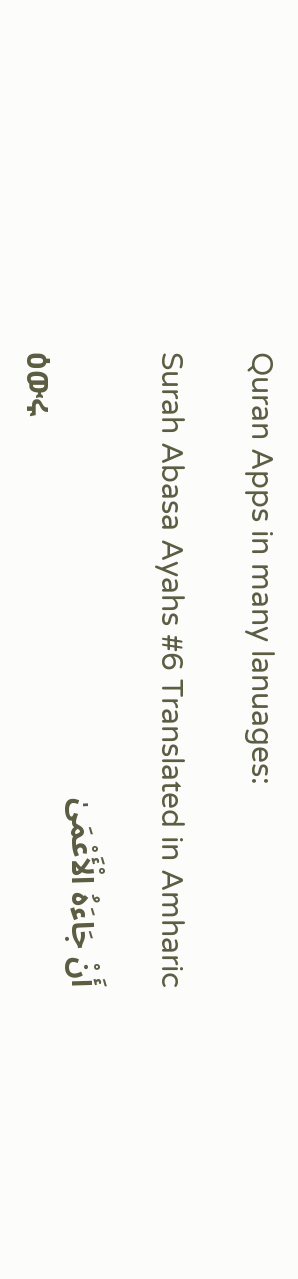Quran Apps in many lanuages:

Surah Abasa Ayahs #6 Translated in Amharic

أَنْ جَاءَهُ الْأَعْمَىٰ
ዕውሩ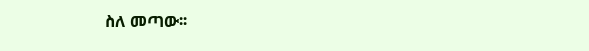ስለ መጣው፡፡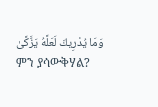وَمَا يُدْرِيكَ لَعَلَّهُ يَزَّكَّىٰ
ምን ያሳውቅሃል?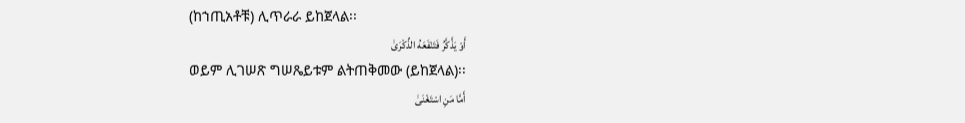(ከኀጢአቶቹ) ሊጥራራ ይከጀላል፡፡
أَوْ يَذَّكَّرُ فَتَنْفَعَهُ الذِّكْرَىٰ
ወይም ሊገሠጽ ግሠጼይቱም ልትጠቅመው (ይከጀላል)፡፡
أَمَّا مَنِ اسْتَغْنَىٰ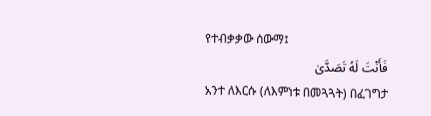የተብቃቃው ሰውማ፤
فَأَنْتَ لَهُ تَصَدَّىٰ
አንተ ለእርሱ (ለእምነቱ በመጓጓት) በፈገግታ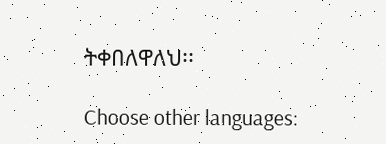ትቀበለዋለህ፡፡

Choose other languages: